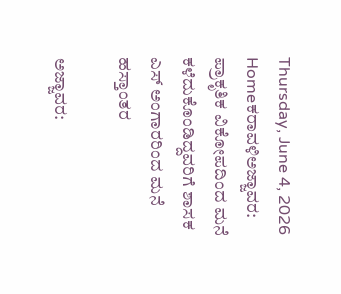Thursday, June 4, 2026
Homeಕರಾವಳಿಅಜ್ಜಾವರ: ಪ್ರಾಕೃತಿಕ ವಿಕೋಪದಿಂದ ಮನೆ ಕಳೆದುಕೊಂಡಿದ್ದವರಿಗೆ ಶಾಸಕ ಎಸ್ ಅಂಗಾರರಿಂದ ಮನೆ ಹಸ್ತಾಂತರ

ಅಜ್ಜಾವರ: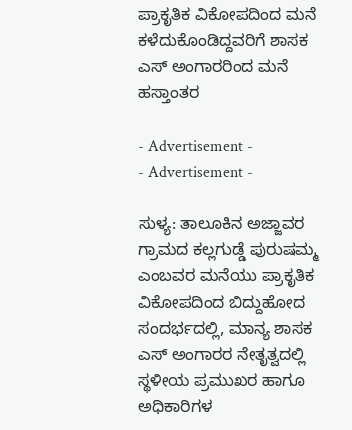ಪ್ರಾಕೃತಿಕ ವಿಕೋಪದಿಂದ ಮನೆ ಕಳೆದುಕೊಂಡಿದ್ದವರಿಗೆ ಶಾಸಕ ಎಸ್ ಅಂಗಾರರಿಂದ ಮನೆ ಹಸ್ತಾಂತರ

- Advertisement -
- Advertisement -

ಸುಳ್ಯ: ತಾಲೂಕಿನ ಅಜ್ಜಾವರ ಗ್ರಾಮದ ಕಲ್ಲಗುಡ್ಡೆ ಪುರುಷಮ್ಮ ಎಂಬವರ ಮನೆಯು ಪ್ರಾಕೃತಿಕ ವಿಕೋಪದಿಂದ ಬಿದ್ದುಹೋದ ಸಂದರ್ಭದಲ್ಲಿ, ಮಾನ್ಯ ಶಾಸಕ ಎಸ್ ಅಂಗಾರರ ನೇತೃತ್ವದಲ್ಲಿ ಸ್ಥಳೀಯ ಪ್ರಮುಖರ ಹಾಗೂ ಅಧಿಕಾರಿಗಳ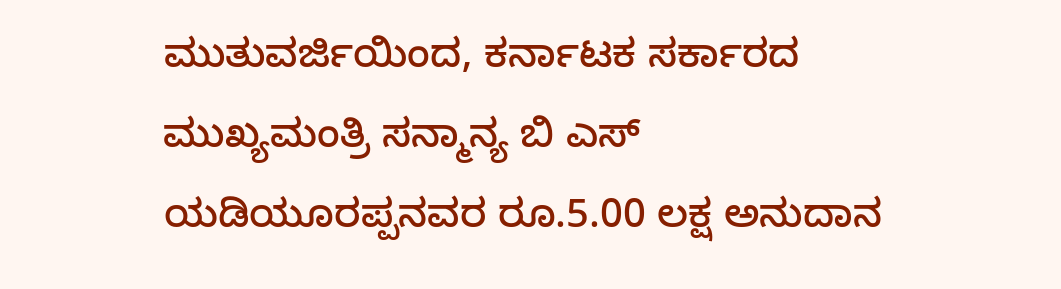ಮುತುವರ್ಜಿಯಿಂದ, ಕರ್ನಾಟಕ ಸರ್ಕಾರದ ಮುಖ್ಯಮಂತ್ರಿ ಸನ್ಮಾನ್ಯ ಬಿ ಎಸ್ ಯಡಿಯೂರಪ್ಪನವರ ರೂ.5.00 ಲಕ್ಷ ಅನುದಾನ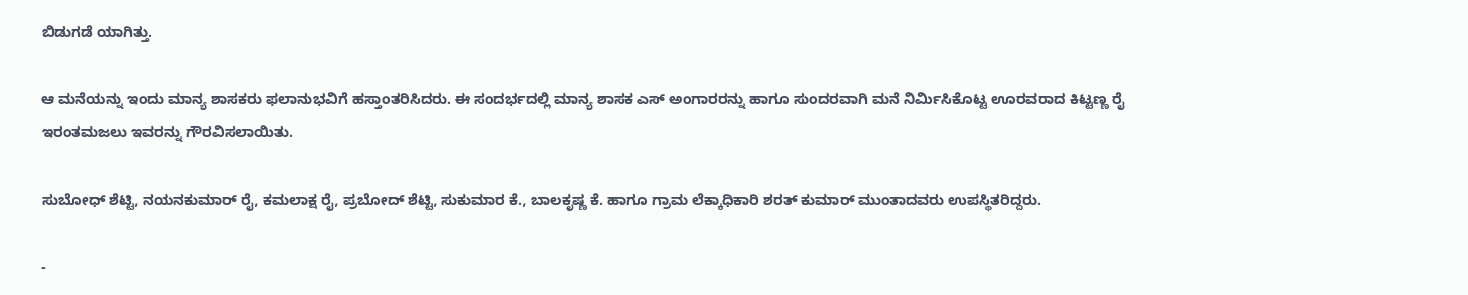ಬಿಡುಗಡೆ ಯಾಗಿತ್ತು.

ಆ ಮನೆಯನ್ನು ಇಂದು ಮಾನ್ಯ ಶಾಸಕರು ಫಲಾನುಭವಿಗೆ ಹಸ್ತಾಂತರಿಸಿದರು. ಈ ಸಂದರ್ಭದಲ್ಲಿ ಮಾನ್ಯ ಶಾಸಕ ಎಸ್ ಅಂಗಾರರನ್ನು ಹಾಗೂ ಸುಂದರವಾಗಿ ಮನೆ ನಿರ್ಮಿಸಿಕೊಟ್ಟ ಊರವರಾದ ಕಿಟ್ಟಣ್ಣ ರೈ ಇರಂತಮಜಲು ಇವರನ್ನು ಗೌರವಿಸಲಾಯಿತು.

ಸುಬೋಧ್ ಶೆಟ್ಟಿ, ನಯನಕುಮಾರ್ ರೈ, ಕಮಲಾಕ್ಷ ರೈ, ಪ್ರಬೋದ್ ಶೆಟ್ಟಿ, ಸುಕುಮಾರ ಕೆ., ಬಾಲಕೃಷ್ಣ ಕೆ. ಹಾಗೂ ಗ್ರಾಮ ಲೆಕ್ಕಾಧಿಕಾರಿ ಶರತ್ ಕುಮಾರ್ ಮುಂತಾದವರು ಉಪಸ್ಥಿತರಿದ್ದರು.

-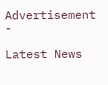Advertisement -

Latest News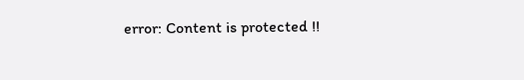error: Content is protected !!